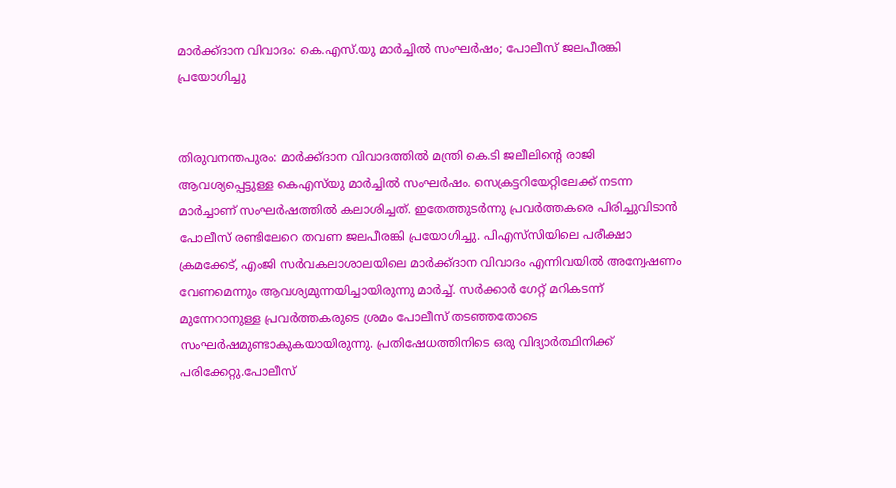മാർക്ക്ദാന വിവാദം: കെ.എസ്‌.യു മാർച്ചിൽ സംഘർഷം; പോലീസ് ജലപീരങ്കി പ്രയോഗിച്ചു


തിരുവനന്തപുരം: മാർക്ക്ദാന വിവാദത്തിൽ മന്ത്രി കെ.ടി ജലീലിന്‍റെ രാജി ആവശ്യപ്പെട്ടുള്ള കെഎസ്‌യു മാർച്ചിൽ സംഘർഷം. സെക്രട്ടറിയേറ്റിലേക്ക് നടന്ന മാർച്ചാണ് സംഘർഷത്തിൽ കലാശിച്ചത്. ഇതേത്തുടർന്നു പ്രവർത്തകരെ പിരിച്ചുവിടാൻ പോലീസ് രണ്ടിലേറെ തവണ ജലപീരങ്കി പ്രയോഗിച്ചു. പിഎസ്‍സിയിലെ പരീക്ഷാ ക്രമക്കേട്, എംജി സർവകലാശാലയിലെ മാർക്ക്ദാന വിവാദം എന്നിവയിൽ അന്വേഷണം വേണമെന്നും ആവശ്യമുന്നയിച്ചായിരുന്നു മാർച്ച്. സർക്കാർ ഗേറ്റ് മറികടന്ന് മുന്നേറാനുള്ള പ്രവർത്തകരുടെ ശ്രമം പോലീസ് തടഞ്ഞതോടെ സംഘർഷമുണ്ടാകുകയായിരുന്നു. പ്രതിഷേധത്തിനിടെ ഒരു വിദ്യാർത്ഥിനിക്ക് പരിക്കേറ്റു.പോലീസ്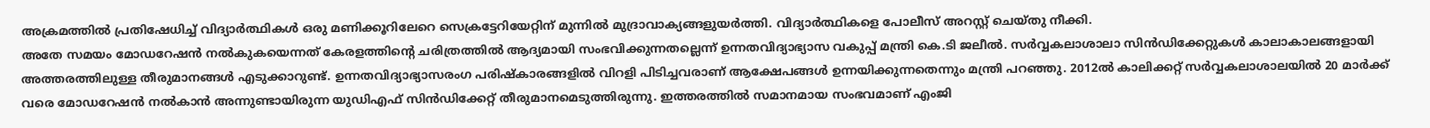അക്രമത്തിൽ പ്രതിഷേധിച്ച് വിദ്യാർത്ഥികൾ ഒരു മണിക്കൂറിലേറെ സെക്രട്ടേറിയേറ്റിന് മുന്നിൽ മുദ്രാവാക്യങ്ങളുയർത്തി. വിദ്യാർത്ഥികളെ പോലീസ് അറസ്റ്റ് ചെയ്തു നീക്കി.
അതേ സമയം മോഡറേഷന്‍ നല്‍കുകയെന്നത് കേരളത്തിന്‍റെ ചരിത്രത്തില്‍ ആദ്യമായി സംഭവിക്കുന്നതല്ലെന്ന് ഉന്നതവിദ്യാഭ്യാസ വകുപ്പ് മന്ത്രി കെ.ടി ജലീൽ. സര്‍വ്വകലാശാലാ സിന്‍ഡിക്കേറ്റുകള്‍ കാലാകാലങ്ങളായി അത്തരത്തിലുള്ള തീരുമാനങ്ങള്‍ എടുക്കാറുണ്ട്. ഉന്നതവിദ്യാഭ്യാസരംഗ പരിഷ്കാരങ്ങളിൽ വിറളി പിടിച്ചവരാണ് ആക്ഷേപങ്ങൾ ഉന്നയിക്കുന്നതെന്നും മന്ത്രി പറഞ്ഞു. 2012ൽ കാലിക്കറ്റ്‌ സര്‍വ്വകലാശാലയില്‍ 20 മാർക്ക് വരെ മോഡറേഷൻ നല്‍കാന്‍ അന്നുണ്ടായിരുന്ന യുഡിഎഫ് സിൻഡിക്കേറ്റ് തീരുമാനമെടുത്തിരുന്നു. ഇത്തരത്തിൽ സമാനമായ സംഭവമാണ് എംജി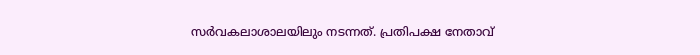സര്‍വകലാശാലയിലും നടന്നത്. പ്രതിപക്ഷ നേതാവ്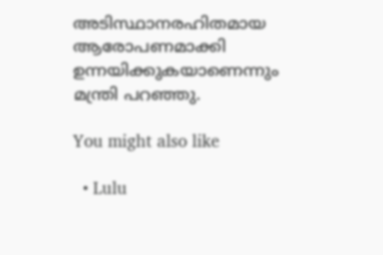അടിസ്ഥാനരഹിതമായ ആരോപണമാക്കി ഉന്നയിക്കുകയാണെന്നും മന്ത്രി പറഞ്ഞു.

You might also like

  • Lulu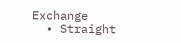Exchange
  • Straight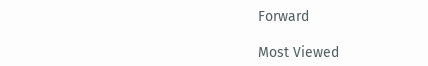Forward

Most Viewed